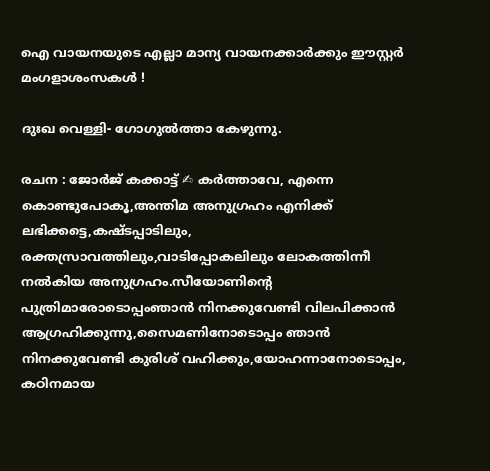ഐ വായനയുടെ എല്ലാ മാന്യ വായനക്കാർക്കും ഈസ്റ്റർ മംഗളാശംസകൾ !

ദുഃഖ വെള്ളി- ഗോഗുൽത്താ കേഴുന്നു.

രചന : ജോർജ് കക്കാട്ട് ✍ കർത്താവേ, എന്നെ കൊണ്ടുപോകൂ,അന്തിമ അനുഗ്രഹം എനിക്ക് ലഭിക്കട്ടെ,കഷ്ടപ്പാടിലും, രക്തസ്രാവത്തിലും,വാടിപ്പോകലിലും ലോകത്തിന്നീ നൽകിയ അനുഗ്രഹം.സീയോണിന്റെ പുത്രിമാരോടൊപ്പംഞാൻ നിനക്കുവേണ്ടി വിലപിക്കാൻ ആഗ്രഹിക്കുന്നു,സൈമണിനോടൊപ്പം ഞാൻ നിനക്കുവേണ്ടി കുരിശ് വഹിക്കും,യോഹന്നാനോടൊപ്പം, കഠിനമായ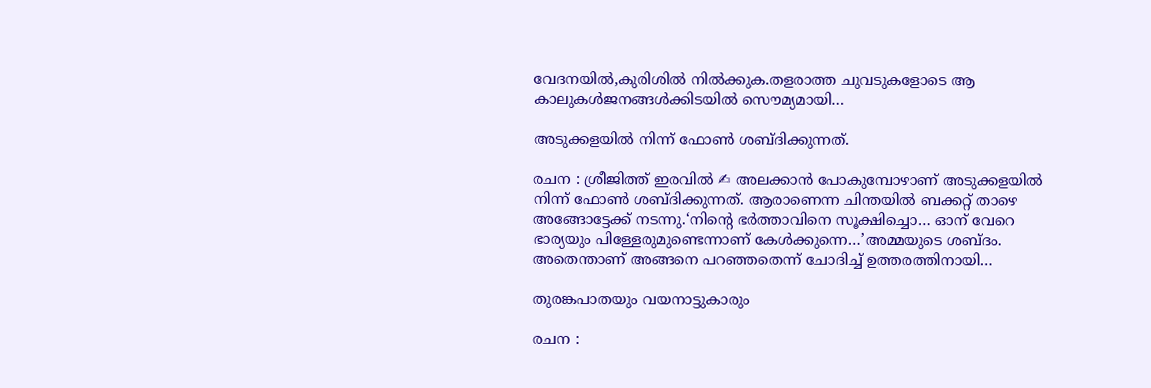വേദനയിൽ,കുരിശിൽ നിൽക്കുക.തളരാത്ത ചുവടുകളോടെ ആ കാലുകൾജനങ്ങൾക്കിടയിൽ സൌമ്യമായി…

അടുക്കളയിൽ നിന്ന് ഫോൺ ശബ്ദിക്കുന്നത്.

രചന : ശ്രീജിത്ത് ഇരവിൽ ✍ അലക്കാൻ പോകുമ്പോഴാണ് അടുക്കളയിൽ നിന്ന് ഫോൺ ശബ്ദിക്കുന്നത്. ആരാണെന്ന ചിന്തയിൽ ബക്കറ്റ് താഴെ അങ്ങോട്ടേക്ക് നടന്നു.‘നിന്റെ ഭർത്താവിനെ സൂക്ഷിച്ചൊ… ഓന് വേറെ ഭാര്യയും പിള്ളേരുമുണ്ടെന്നാണ് കേൾക്കുന്നെ…’അമ്മയുടെ ശബ്ദം. അതെന്താണ് അങ്ങനെ പറഞ്ഞതെന്ന് ചോദിച്ച് ഉത്തരത്തിനായി…

തുരങ്കപാതയും വയനാട്ടുകാരും

രചന :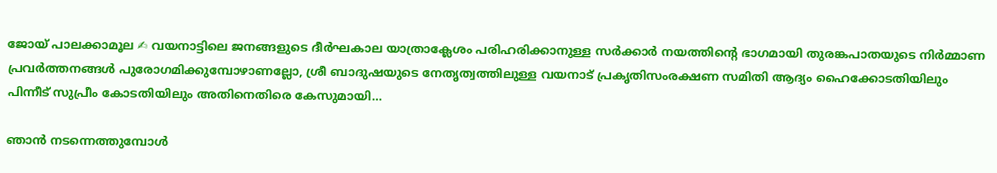ജോയ് പാലക്കാമൂല ✍ വയനാട്ടിലെ ജനങ്ങളുടെ ദീർഘകാല യാത്രാക്ലേശം പരിഹരിക്കാനുള്ള സർക്കാർ നയത്തിന്റെ ഭാഗമായി തുരങ്കപാതയുടെ നിർമ്മാണ പ്രവർത്തനങ്ങൾ പുരോഗമിക്കുമ്പോഴാണല്ലോ, ശ്രീ ബാദുഷയുടെ നേതൃത്വത്തിലുള്ള വയനാട് പ്രകൃതിസംരക്ഷണ സമിതി ആദ്യം ഹൈക്കോടതിയിലും പിന്നീട് സുപ്രീം കോടതിയിലും അതിനെതിരെ കേസുമായി…

ഞാൻ നടന്നെത്തുമ്പോൾ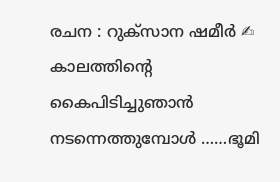രചന : റുക്‌സാന ഷമീർ ✍ കാലത്തിൻ്റെ കൈപിടിച്ചുഞാൻ നടന്നെത്തുമ്പോൾ ……ഭൂമി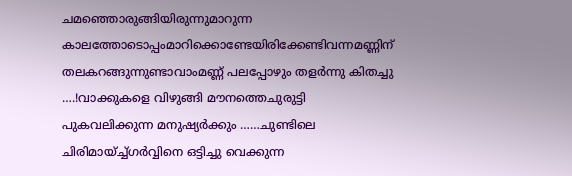ചമഞ്ഞൊരുങ്ങിയിരുന്നുമാറുന്ന കാലത്തോടൊപ്പംമാറിക്കൊണ്ടേയിരിക്കേണ്ടിവന്നമണ്ണിന് തലകറങ്ങുന്നുണ്ടാവാംമണ്ണ് പലപ്പോഴും തളർന്നു കിതച്ചു ….!വാക്കുകളെ വിഴുങ്ങി മൗനത്തെചുരുട്ടി പുകവലിക്കുന്ന മനുഷ്യർക്കും ……ചുണ്ടിലെ ചിരിമായ്ച്ച്ഗർവ്വിനെ ഒട്ടിച്ചു വെക്കുന്ന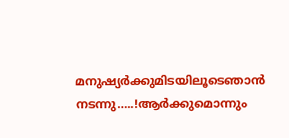മനുഷ്യർക്കുമിടയിലൂടെഞാൻ നടന്നു…..!ആർക്കുമൊന്നും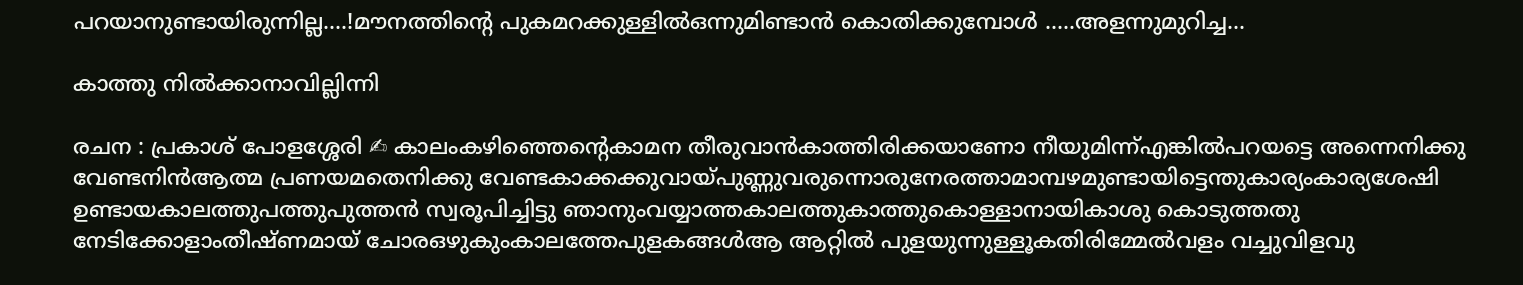പറയാനുണ്ടായിരുന്നില്ല….!മൗനത്തിൻ്റെ പുകമറക്കുള്ളിൽഒന്നുമിണ്ടാൻ കൊതിക്കുമ്പോൾ …..അളന്നുമുറിച്ച…

കാത്തു നിൽക്കാനാവില്ലിന്നി

രചന : പ്രകാശ് പോളശ്ശേരി ✍ കാലംകഴിഞ്ഞെൻ്റെകാമന തീരുവാൻകാത്തിരിക്കയാണോ നീയുമിന്ന്എങ്കിൽപറയട്ടെ അന്നെനിക്കു വേണ്ടനിൻആത്മ പ്രണയമതെനിക്കു വേണ്ടകാക്കക്കുവായ്പുണ്ണുവരുന്നൊരുനേരത്താമാമ്പഴമുണ്ടായിട്ടെന്തുകാര്യംകാര്യശേഷി ഉണ്ടായകാലത്തുപത്തുപുത്തൻ സ്വരൂപിച്ചിട്ടു ഞാനുംവയ്യാത്തകാലത്തുകാത്തുകൊള്ളാനായികാശു കൊടുത്തതു നേടിക്കോളാംതീഷ്ണമായ് ചോരഒഴുകുംകാലത്തേപുളകങ്ങൾആ ആറ്റിൽ പുളയുന്നുള്ളൂകതിരിമ്മേൽവളം വച്ചുവിളവു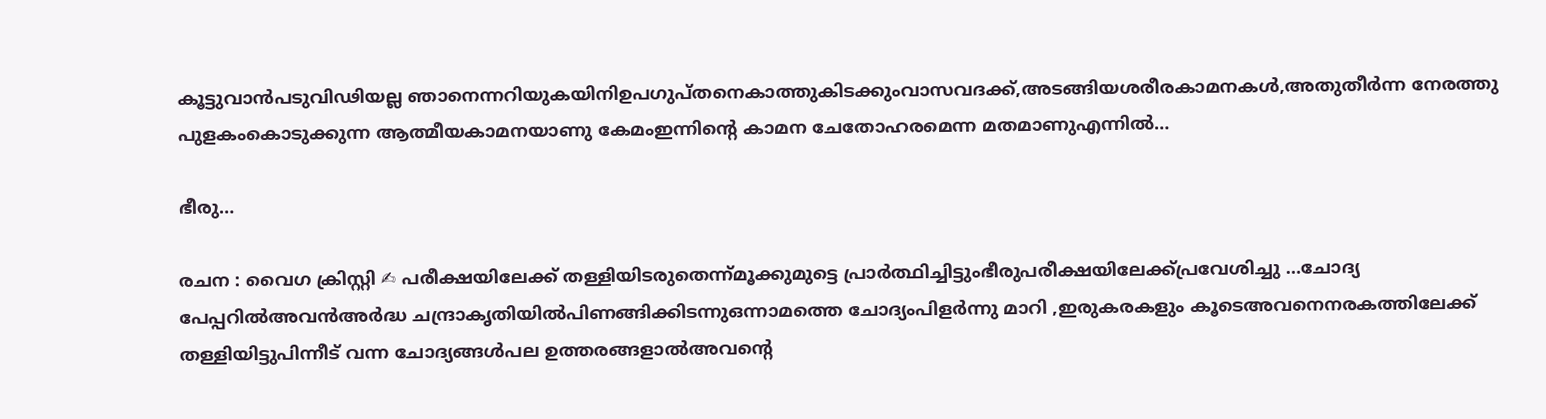കൂട്ടുവാൻപടുവിഢിയല്ല ഞാനെന്നറിയുകയിനിഉപഗുപ്തനെകാത്തുകിടക്കുംവാസവദക്ക്,അടങ്ങിയശരീരകാമനകൾ,അതുതീർന്ന നേരത്തു പുളകംകൊടുക്കുന്ന ആത്മീയകാമനയാണു കേമംഇന്നിൻ്റെ കാമന ചേതോഹരമെന്ന മതമാണുഎന്നിൽ…

ഭീരു…

രചന : വൈഗ ക്രിസ്റ്റി ✍ പരീക്ഷയിലേക്ക് തള്ളിയിടരുതെന്ന്മൂക്കുമുട്ടെ പ്രാർത്ഥിച്ചിട്ടുംഭീരുപരീക്ഷയിലേക്ക്പ്രവേശിച്ചു …ചോദ്യ പേപ്പറിൽഅവൻഅർദ്ധ ചന്ദ്രാകൃതിയിൽപിണങ്ങിക്കിടന്നുഒന്നാമത്തെ ചോദ്യംപിളർന്നു മാറി ,ഇരുകരകളും കൂടെഅവനെനരകത്തിലേക്ക് തള്ളിയിട്ടുപിന്നീട് വന്ന ചോദ്യങ്ങൾപല ഉത്തരങ്ങളാൽഅവന്റെ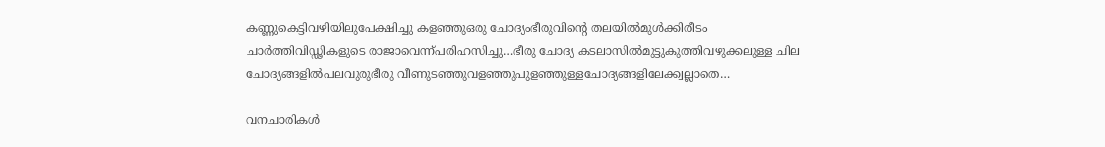കണ്ണുകെട്ടിവഴിയിലുപേക്ഷിച്ചു കളഞ്ഞുഒരു ചോദ്യംഭീരുവിന്റെ തലയിൽമുൾക്കിരീടം ചാർത്തിവിഡ്ഢികളുടെ രാജാവെന്ന്പരിഹസിച്ചു…ഭീരു ചോദ്യ കടലാസിൽമുട്ടുകുത്തിവഴുക്കലുള്ള ചില ചോദ്യങ്ങളിൽപലവുരുഭീരു വീണുടഞ്ഞുവളഞ്ഞുപുളഞ്ഞുള്ളചോദ്യങ്ങളിലേക്ക്വല്ലാതെ…

വനചാരികൾ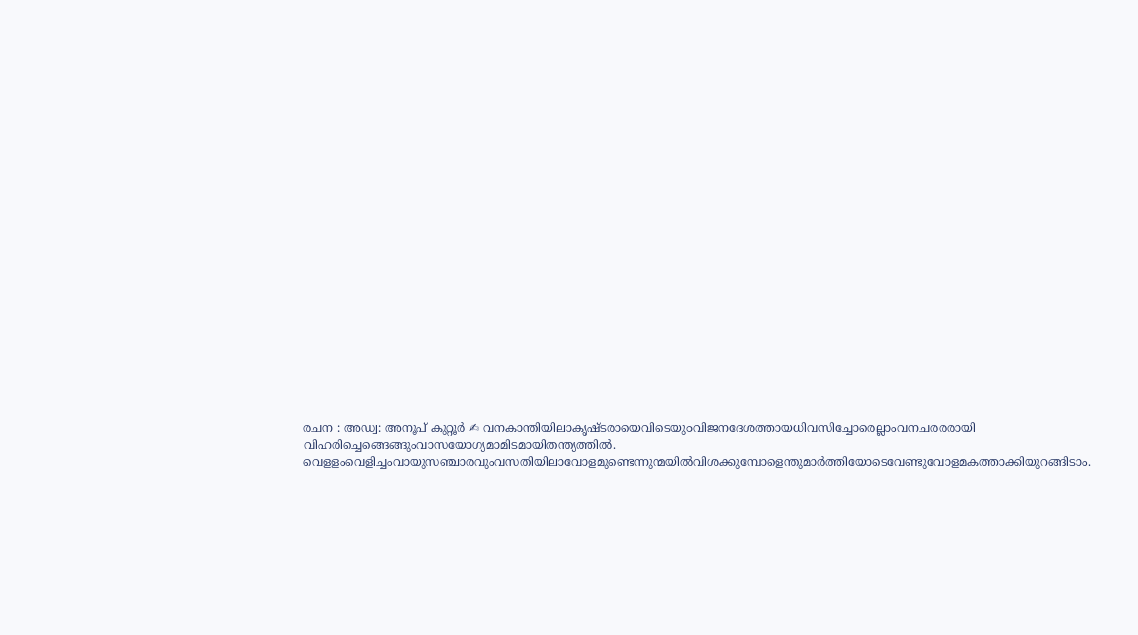രചന : അഡ്വ: അനൂപ് കുറ്റൂർ ✍ വനകാന്തിയിലാകൃഷ്‌ടരായെവിടെയു൦വിജനദേശത്തായധിവസിച്ചോരെല്ലാംവനചരരരായി വിഹരിച്ചെങ്ങെങ്ങുംവാസയോഗ്യമാമിടമായിതന്ത്യത്തിൽ. വെളളംവെളിച്ചംവായുസഞ്ചാരവുംവസതിയിലാവോളമുണ്ടെന്നുന്മയിൽവിശക്കുമ്പോളെന്തുമാർത്തിയോടെവേണ്ടുവോളമകത്താക്കിയുറങ്ങിടാം.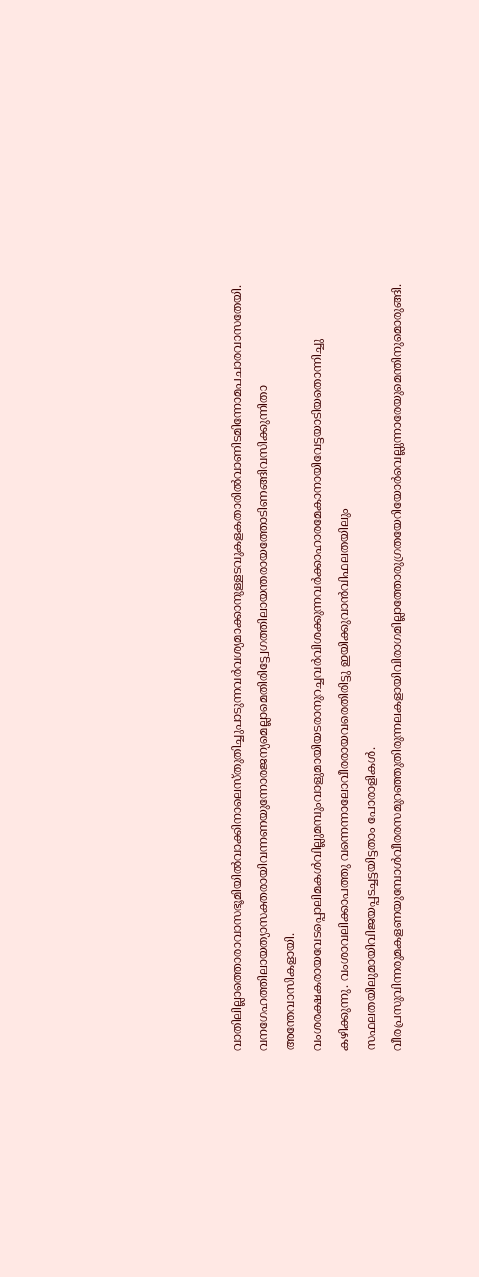വാതിലില്ലാത്തൊരാവാസഭൂമിയിൽവാക്കിനാലെസ്തുതിച്ചുപാടുന്നവർവശ്യമാക്കാനുള്ളടവുകളകതാരിൽവാണിടമിന്നോമപചാരവാസതേയി. വനഗേഹത്തിലായത്യാസക്തരായിവന്നണയുന്നോരജന്യമെല്ലാമെതിരിട്ട്വേഗത്തിലായന്തരായത്തോടിണങ്ങിവസിക്കുന്നിതാ അന്തേവാസികളായി. വംശരക്ഷകരായവേടപ്പൊലിമകൾവില്ലുമമ്പുംവാളുമായിയടരാനുറച്ചവർവിശക്കുന്നവർക്കാഹാരമേകാനായിവേട്ടയാടിയതൊന്നിച്ചു കഴിക്കുന്നു. വംശാവലിക്കാപത്തു വന്നെന്നാലോവീരരായവരെതിരിട്ടു ഇയിക്കുവാൻവിഫലതയിലും സഫലതയിലുമായിവിജയപ്പടച്ചട്ടയിട്ടതാം പോരാളികൾ. വീരപ്രസുവിന്നരുമകളണയുമ്പോൾവീരരസമുറഞ്ഞുതിരുന്നലകളായിവിരാഗമില്ലാത്തോരുഗ്രതയേറിയോർവെല്ലുന്നാരേയുമെന്തിനുമൊരുങ്ങി.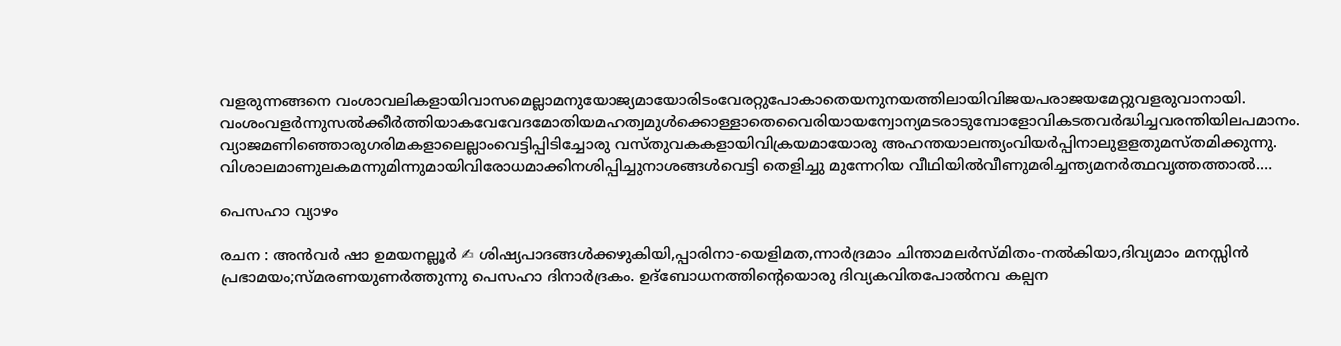വളരുന്നങ്ങനെ വംശാവലികളായിവാസമെല്ലാമനുയോജ്യമായോരിടംവേരറ്റുപോകാതെയനുനയത്തിലായിവിജയപരാജയമേറ്റുവളരുവാനായി. വംശംവളർന്നുസൽക്കീർത്തിയാകവേവേദമോതിയമഹത്വമുൾക്കൊള്ളാതെവൈരിയായന്വോന്യമടരാടുമ്പോളോവികടതവർദ്ധിച്ചവരന്തിയിലപമാനം. വ്യാജമണിഞ്ഞൊരുഗരിമകളാലെല്ലാംവെട്ടിപ്പിടിച്ചോരു വസ്തുവകകളായിവിക്രയമായോരു അഹന്തയാലന്ത്യംവിയർപ്പിനാലുളളതുമസ്‌തമിക്കുന്നു. വിശാലമാണുലകമന്നുമിന്നുമായിവിരോധമാക്കിനശിപ്പിച്ചുനാശങ്ങൾവെട്ടി തെളിച്ചു മുന്നേറിയ വീഥിയിൽവീണുമരിച്ചന്ത്യമനർത്ഥവൃത്തത്താൽ.…

പെസഹാ വ്യാഴം

രചന : അൻവർ ഷാ ഉമയനല്ലൂർ ✍ ശിഷ്യപാദങ്ങൾക്കഴുകിയി,പ്പാരിനാ-യെളിമത,ന്നാർദ്രമാം ചിന്താമലർസ്മിതം-നൽകിയാ,ദിവ്യമാം മനസ്സിൻ പ്രഭാമയം;സ്മരണയുണർത്തുന്നു പെസഹാ ദിനാർദ്രകം. ഉദ്ബോധനത്തിന്റെയൊരു ദിവ്യകവിതപോൽനവ കല്പന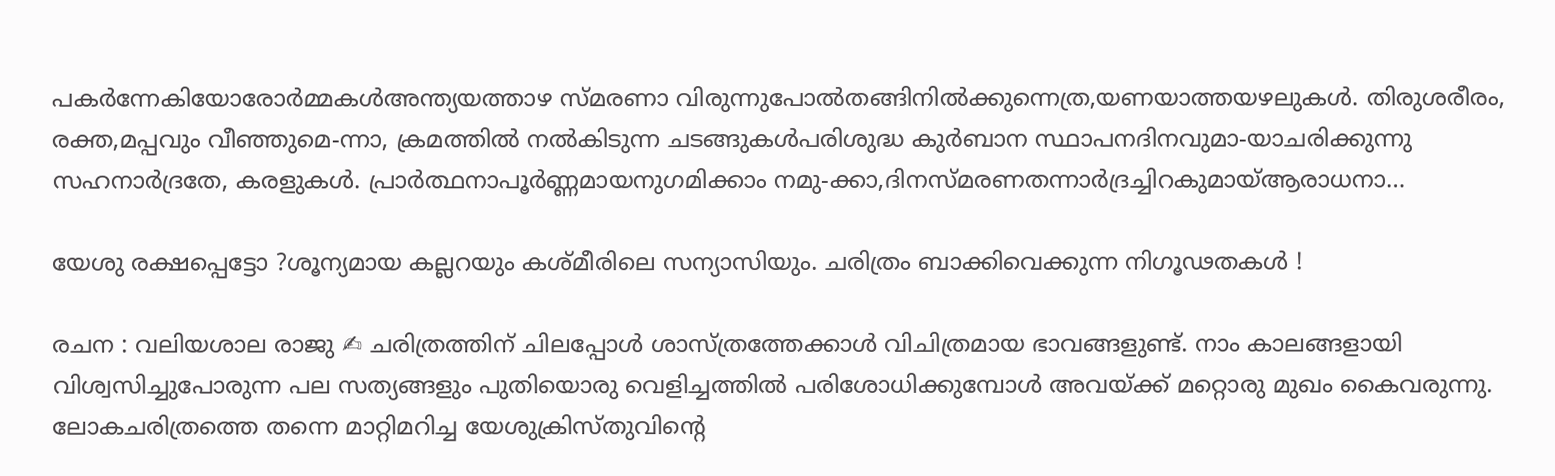പകർന്നേകിയോരോർമ്മകൾഅന്ത്യയത്താഴ സ്മരണാ വിരുന്നുപോൽതങ്ങിനിൽക്കുന്നെത്ര,യണയാത്തയഴലുകൾ. തിരുശരീരം, രക്ത,മപ്പവും വീഞ്ഞുമെ-ന്നാ, ക്രമത്തിൽ നൽകിടുന്ന ചടങ്ങുകൾപരിശുദ്ധ കുർബാന സ്ഥാപനദിനവുമാ-യാചരിക്കുന്നു സഹനാർദ്രതേ, കരളുകൾ. പ്രാർത്ഥനാപൂർണ്ണമായനുഗമിക്കാം നമു-ക്കാ,ദിനസ്മരണതന്നാർദ്രച്ചിറകുമായ്ആരാധനാ…

യേശു രക്ഷപ്പെട്ടോ ?ശൂന്യമായ കല്ലറയും കശ്മീരിലെ സന്യാസിയും. ചരിത്രം ബാക്കിവെക്കുന്ന നിഗൂഢതകൾ !

രചന : വലിയശാല രാജു ✍ ചരിത്രത്തിന് ചിലപ്പോൾ ശാസ്ത്രത്തേക്കാൾ വിചിത്രമായ ഭാവങ്ങളുണ്ട്. നാം കാലങ്ങളായി വിശ്വസിച്ചുപോരുന്ന പല സത്യങ്ങളും പുതിയൊരു വെളിച്ചത്തിൽ പരിശോധിക്കുമ്പോൾ അവയ്ക്ക് മറ്റൊരു മുഖം കൈവരുന്നു. ലോകചരിത്രത്തെ തന്നെ മാറ്റിമറിച്ച യേശുക്രിസ്തുവിന്റെ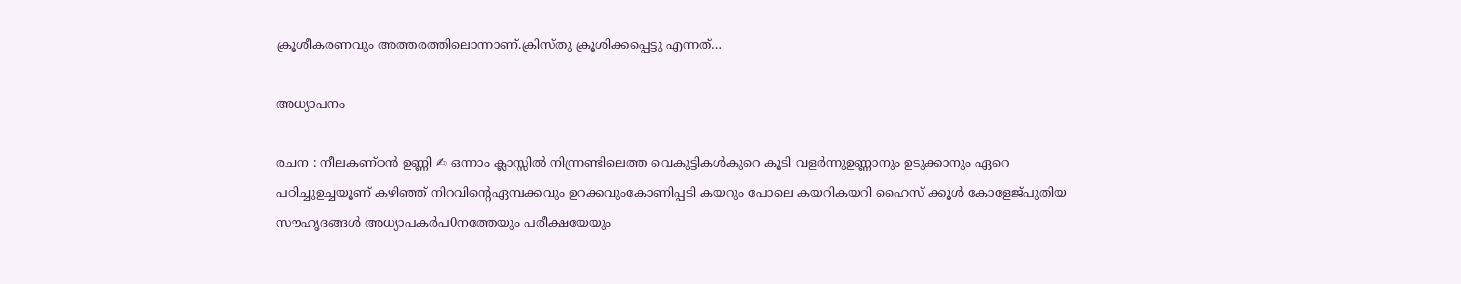ക്രൂശീകരണവും അത്തരത്തിലൊന്നാണ്.ക്രിസ്തു ക്രൂശിക്കപ്പെട്ടു എന്നത്…

അധ്യാപനം

രചന : നീലകണ്ഠൻ ഉണ്ണി ✍ ഒന്നാം ക്ലാസ്സിൽ നിന്ന്രണ്ടിലെത്ത വെകുട്ടികൾകുറെ കൂടി വളർന്നുഉണ്ണാനും ഉടുക്കാനും ഏറെ പഠിച്ചുഉച്ചയൂണ് കഴിഞ്ഞ് നിറവിന്റെഏമ്പക്കവും ഉറക്കവുംകോണിപ്പടി കയറും പോലെ കയറികയറി ഹൈസ് ക്കൂൾ കോളേജ്പുതിയ സൗഹൃദങ്ങൾ അധ്യാപകർപ0നത്തേയും പരീക്ഷയേയും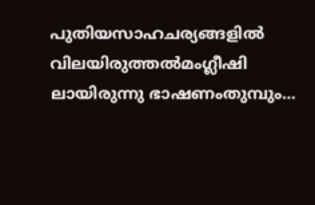പുതിയസാഹചര്യങ്ങളിൽ വിലയിരുത്തൽമംഗ്ലീഷി ലായിരുന്നു ഭാഷണംതുമ്പും…